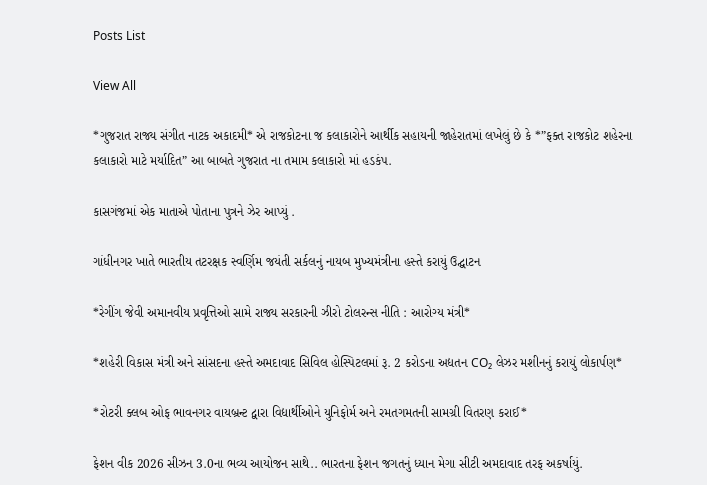Posts List

View All

*ગુજરાત રાજ્ય સંગીત નાટક અકાદમી* એ રાજકોટના જ કલાકારોને આર્થીક સહાયની જાહેરાતમાં લખેલું છે કે *”ફક્ત રાજકોટ શહેરના કલાકારો માટે મર્યાદિત” આ બાબતે ગુજરાત ના તમામ કલાકારો માં હડકંપ.

કાસગંજમાં એક માતાએ પોતાના પુત્રને ઝેર આપ્યું .

ગાંધીનગર ખાતે ભારતીય તટરક્ષક સ્વર્ણિમ જયંતી સર્કલનું નાયબ મુખ્યમંત્રીના હસ્તે કરાયું ઉદ્ઘાટન

*રેગીંગ જેવી અમાનવીય પ્રવૃત્તિઓ સામે રાજ્ય સરકારની ઝીરો ટોલરન્સ નીતિ : આરોગ્ય મંત્રી*

*શહેરી વિકાસ મંત્રી અને સાંસદના હસ્તે અમદાવાદ સિવિલ હોસ્પિટલમાં રૂ. 2 કરોડના અદ્યતન CO₂ લેઝર મશીનનું કરાયું લોકાર્પણ*

*રોટરી ક્લબ ઓફ ભાવનગર વાયબ્રન્ટ દ્વારા વિદ્યાર્થીઓને યુનિફોર્મ અને રમતગમતની સામગ્રી વિતરણ કરાઈ*

ફેશન વીક 2026 સીઝન 3.0ના ભવ્ય આયોજન સાથે.. ભારતના ફેશન જગતનું ધ્યાન મેગા સીટી અમદાવાદ તરફ અકર્ષાયું.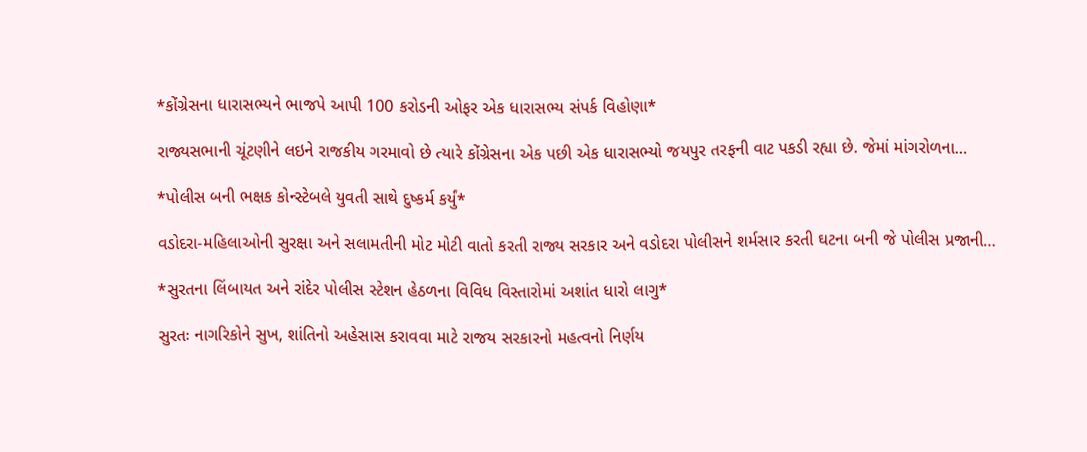*કોંગ્રેસના ધારાસભ્યને ભાજપે આપી 100 કરોડની ઓફર એક ધારાસભ્ય સંપર્ક વિહોણા*

રાજ્યસભાની ચૂંટણીને લઇને રાજકીય ગરમાવો છે ત્યારે કોંગ્રેસના એક પછી એક ધારાસભ્યો જયપુર તરફની વાટ પકડી રહ્યા છે. જેમાં માંગરોળના…

*પોલીસ બની ભક્ષક કોન્સ્ટેબલે યુવતી સાથે દુષ્કર્મ કર્યું*

વડોદરા-મહિલાઓની સુરક્ષા અને સલામતીની મોટ મોટી વાતો કરતી રાજ્ય સરકાર અને વડોદરા પોલીસને શર્મસાર કરતી ઘટના બની જે પોલીસ પ્રજાની…

*સુરતના લિંબાયત અને રાંદેર પોલીસ સ્ટેશન હેઠળના વિવિધ વિસ્તારોમાં અશાંત ધારો લાગુ*

સુરતઃ નાગરિકોને સુખ, શાંતિનો અહેસાસ કરાવવા માટે રાજય સરકારનો મહત્વનો નિર્ણય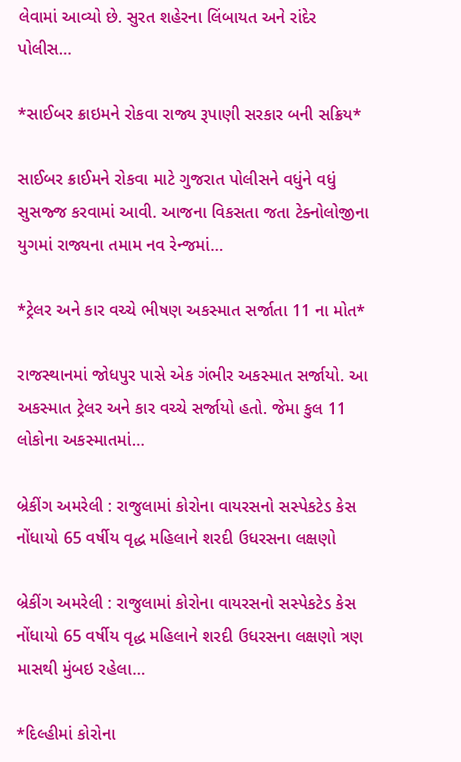લેવામાં આવ્યો છે. સુરત શહેરના લિંબાયત અને રાંદેર પોલીસ…

*સાઈબર ક્રાઇમને રોકવા રાજ્ય રૂપાણી સરકાર બની સક્રિય*

સાઈબર ક્રાઈમને રોકવા માટે ગુજરાત પોલીસને વધુંને વધું સુસજ્જ કરવામાં આવી. આજના વિકસતા જતા ટેક્નોલોજીના યુગમાં રાજ્યના તમામ નવ રેન્જમાં…

*ટ્રેલર અને કાર વચ્ચે ભીષણ અકસ્માત સર્જાતા 11 ના મોત*

રાજસ્થાનમાં જોધપુર પાસે એક ગંભીર અકસ્માત સર્જાયો. આ અકસ્માત ટ્રેલર અને કાર વચ્ચે સર્જાયો હતો. જેમા કુલ 11 લોકોના અકસ્માતમાં…

બ્રેકીંગ અમરેલી : રાજુલામાં કોરોના વાયરસનો સસ્પેકટેડ કેસ નોંધાયો 65 વર્ષીય વૃદ્ધ મહિલાને શરદી ઉધરસના લક્ષણો

બ્રેકીંગ અમરેલી : રાજુલામાં કોરોના વાયરસનો સસ્પેકટેડ કેસ નોંધાયો 65 વર્ષીય વૃદ્ધ મહિલાને શરદી ઉધરસના લક્ષણો ત્રણ માસથી મુંબઇ રહેલા…

*દિલ્હીમાં કોરોના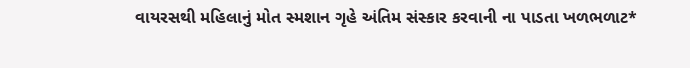વાયરસથી મહિલાનું મોત સ્મશાન ગૃહે અંતિમ સંસ્કાર કરવાની ના પાડતા ખળભળાટ*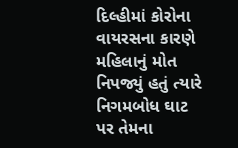દિલ્હીમાં કોરોના વાયરસના કારણે મહિલાનું મોત નિપજ્યું હતું ત્યારે નિગમબોધ ઘાટ પર તેમના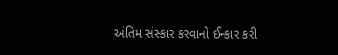અંતિમ સંસ્કાર કરવાનો ઈન્કાર કરી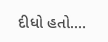દીધો હતો.…